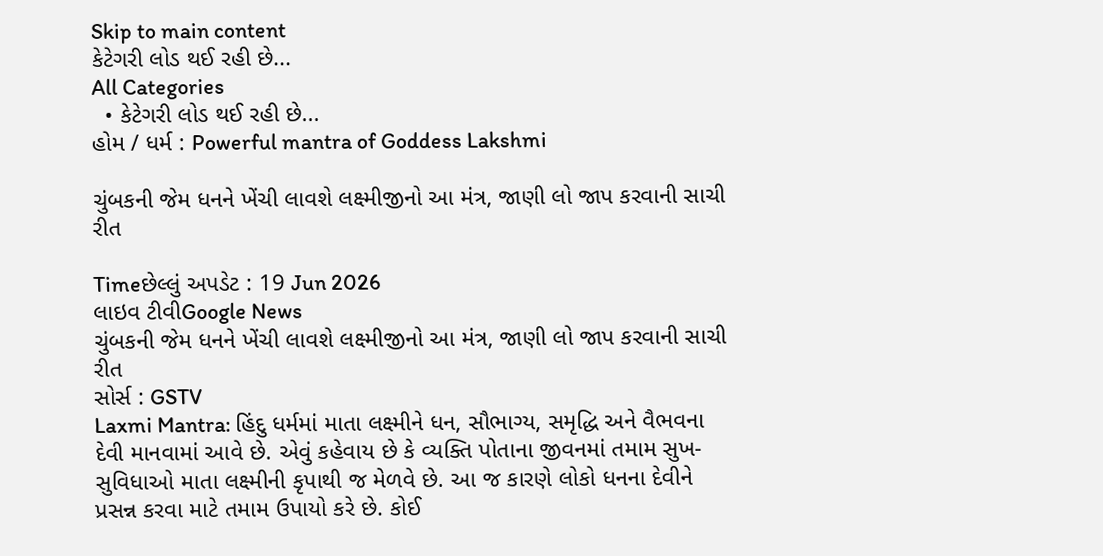Skip to main content
કેટેગરી લોડ થઈ રહી છે...
All Categories
  • કેટેગરી લોડ થઈ રહી છે...
હોમ / ધર્મ : Powerful mantra of Goddess Lakshmi

ચુંબકની જેમ ધનને ખેંચી લાવશે લક્ષ્મીજીનો આ મંત્ર, જાણી લો જાપ કરવાની સાચી રીત

Timeછેલ્લું અપડેટ : 19 Jun 2026
લાઇવ ટીવીGoogle News
ચુંબકની જેમ ધનને ખેંચી લાવશે લક્ષ્મીજીનો આ મંત્ર, જાણી લો જાપ કરવાની સાચી રીત
સોર્સ : GSTV
Laxmi Mantra: હિંદુ ધર્મમાં માતા લક્ષ્મીને ધન, સૌભાગ્ય, સમૃદ્ધિ અને વૈભવના દેવી માનવામાં આવે છે. એવું કહેવાય છે કે વ્યક્તિ પોતાના જીવનમાં તમામ સુખ-સુવિધાઓ માતા લક્ષ્મીની કૃપાથી જ મેળવે છે. આ જ કારણે લોકો ધનના દેવીને પ્રસન્ન કરવા માટે તમામ ઉપાયો કરે છે. કોઈ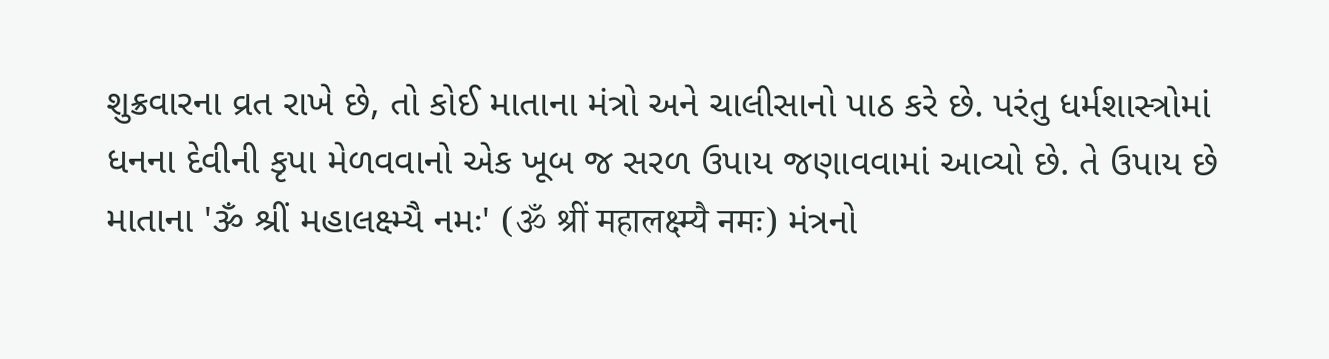શુક્રવારના વ્રત રાખે છે, તો કોઈ માતાના મંત્રો અને ચાલીસાનો પાઠ કરે છે. પરંતુ ધર્મશાસ્ત્રોમાં ધનના દેવીની કૃપા મેળવવાનો એક ખૂબ જ સરળ ઉપાય જણાવવામાં આવ્યો છે. તે ઉપાય છે માતાના 'ૐ શ્રીં મહાલક્ષ્મ્યૈ નમઃ' (ॐ श्रीं महालक्ष्म्यै नमः) મંત્રનો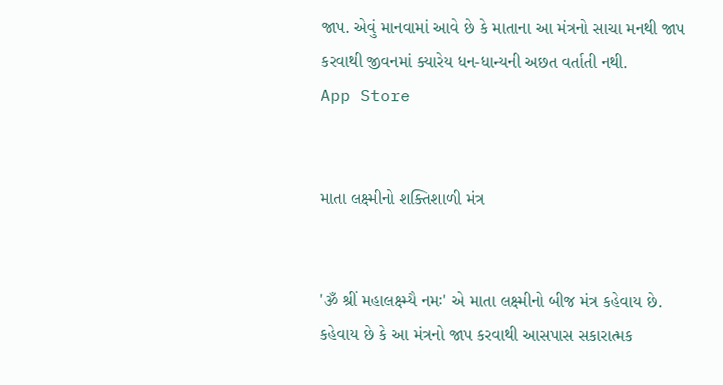જાપ. એવું માનવામાં આવે છે કે માતાના આ મંત્રનો સાચા મનથી જાપ કરવાથી જીવનમાં ક્યારેય ધન-ધાન્યની અછત વર્તાતી નથી.
App Store


માતા લક્ષ્મીનો શક્તિશાળી મંત્ર


'ૐ શ્રીં મહાલક્ષ્મ્યૈ નમઃ' એ માતા લક્ષ્મીનો બીજ મંત્ર કહેવાય છે. કહેવાય છે કે આ મંત્રનો જાપ કરવાથી આસપાસ સકારાત્મક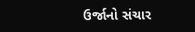ઉર્જાનો સંચાર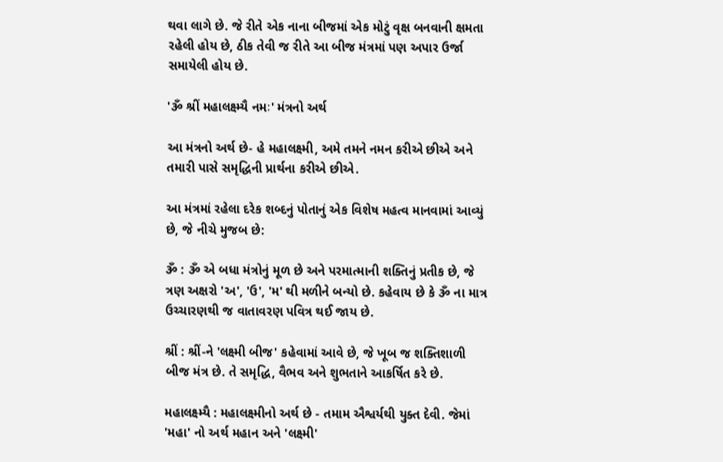થવા લાગે છે. જે રીતે એક નાના બીજમાં એક મોટું વૃક્ષ બનવાની ક્ષમતા રહેલી હોય છે, ઠીક તેવી જ રીતે આ બીજ મંત્રમાં પણ અપાર ઉર્જા સમાયેલી હોય છે.

'ૐ શ્રીં મહાલક્ષ્મ્યૈ નમઃ' મંત્રનો અર્થ

આ મંત્રનો અર્થ છે- હે મહાલક્ષ્મી, અમે તમને નમન કરીએ છીએ અને તમારી પાસે સમૃદ્ધિની પ્રાર્થના કરીએ છીએ.

આ મંત્રમાં રહેલા દરેક શબ્દનું પોતાનું એક વિશેષ મહત્વ માનવામાં આવ્યું છે, જે નીચે મુજબ છે:

ૐ : ૐ એ બધા મંત્રોનું મૂળ છે અને પરમાત્માની શક્તિનું પ્રતીક છે, જે ત્રણ અક્ષરો 'અ', 'ઉ', 'મ' થી મળીને બન્યો છે. કહેવાય છે કે ૐ ના માત્ર ઉચ્ચારણથી જ વાતાવરણ પવિત્ર થઈ જાય છે.

શ્રીં : શ્રીં-ને 'લક્ષ્મી બીજ' કહેવામાં આવે છે, જે ખૂબ જ શક્તિશાળી બીજ મંત્ર છે. તે સમૃદ્ધિ, વૈભવ અને શુભતાને આકર્ષિત કરે છે.

મહાલક્ષ્મ્યૈ : મહાલક્ષ્મીનો અર્થ છે - તમામ ઐશ્વર્યથી યુક્ત દેવી. જેમાં 'મહા' નો અર્થ મહાન અને 'લક્ષ્મી'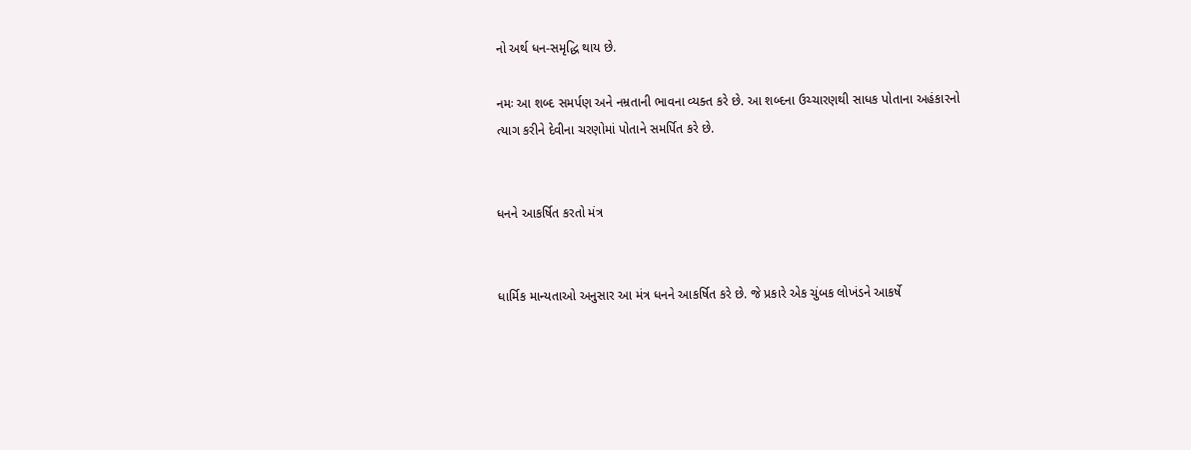નો અર્થ ધન-સમૃદ્ધિ થાય છે.

નમઃ આ શબ્દ સમર્પણ અને નમ્રતાની ભાવના વ્યક્ત કરે છે. આ શબ્દના ઉચ્ચારણથી સાધક પોતાના અહંકારનો ત્યાગ કરીને દેવીના ચરણોમાં પોતાને સમર્પિત કરે છે.


ધનને આકર્ષિત કરતો મંત્ર


ધાર્મિક માન્યતાઓ અનુસાર આ મંત્ર ધનને આકર્ષિત કરે છે. જે પ્રકારે એક ચુંબક લોખંડને આકર્ષે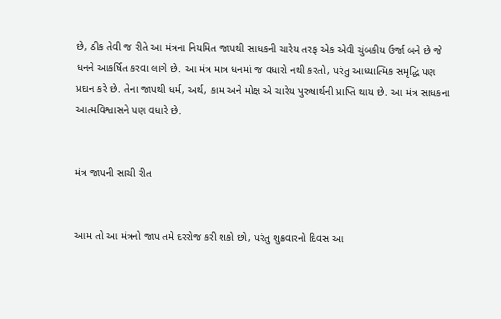છે, ઠીક તેવી જ રીતે આ મંત્રના નિયમિત જાપથી સાધકની ચારેય તરફ એક એવી ચુંબકીય ઉર્જા બને છે જે ધનને આકર્ષિત કરવા લાગે છે. આ મંત્ર માત્ર ધનમાં જ વધારો નથી કરતો, પરંતુ આધ્યાત્મિક સમૃદ્ધિ પણ પ્રદાન કરે છે. તેના જાપથી ધર્મ, અર્થ, કામ અને મોક્ષ એ ચારેય પુરુષાર્થની પ્રાપ્તિ થાય છે. આ મંત્ર સાધકના આત્મવિશ્વાસને પણ વધારે છે.


મંત્ર જાપની સાચી રીત


આમ તો આ મંત્રનો જાપ તમે દરરોજ કરી શકો છો, પરંતુ શુક્રવારનો દિવસ આ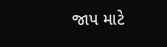જાપ માટે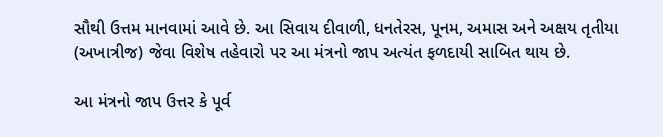સૌથી ઉત્તમ માનવામાં આવે છે. આ સિવાય દીવાળી, ધનતેરસ, પૂનમ, અમાસ અને અક્ષય તૃતીયા (અખાત્રીજ) જેવા વિશેષ તહેવારો પર આ મંત્રનો જાપ અત્યંત ફળદાયી સાબિત થાય છે.

આ મંત્રનો જાપ ઉત્તર કે પૂર્વ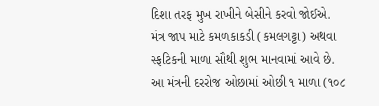દિશા તરફ મુખ રાખીને બેસીને કરવો જોઈએ.
મંત્ર જાપ માટે કમળકાકડી (કમલગટ્ટા) અથવા સ્ફટિકની માળા સૌથી શુભ માનવામાં આવે છે.
આ મંત્રની દરરોજ ઓછામાં ઓછી ૧ માળા (૧૦૮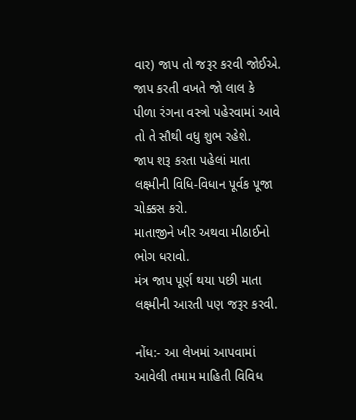વાર) જાપ તો જરૂર કરવી જોઈએ.
જાપ કરતી વખતે જો લાલ કે પીળા રંગના વસ્ત્રો પહેરવામાં આવે તો તે સૌથી વધુ શુભ રહેશે.
જાપ શરૂ કરતા પહેલાં માતા લક્ષ્મીની વિધિ-વિધાન પૂર્વક પૂજા ચોક્કસ કરો.
માતાજીને ખીર અથવા મીઠાઈનો ભોગ ધરાવો.
મંત્ર જાપ પૂર્ણ થયા પછી માતા લક્ષ્મીની આરતી પણ જરૂર કરવી.

નોંધ:- આ લેખમાં આપવામાં આવેલી તમામ માહિતી વિવિધ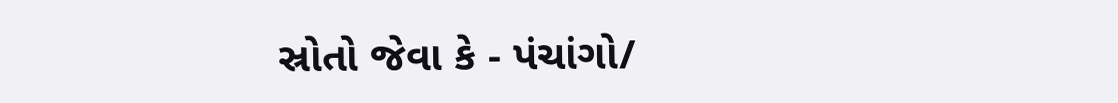સ્રોતો જેવા કે - પંચાંગો/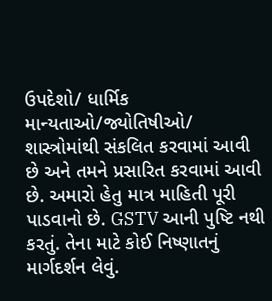ઉપદેશો/ ધાર્મિક માન્યતાઓ/જ્યોતિષીઓ/ શાસ્ત્રોમાંથી સંકલિત કરવામાં આવી છે અને તમને પ્રસારિત કરવામાં આવી છે. અમારો હેતુ માત્ર માહિતી પૂરી પાડવાનો છે. GSTV આની પુષ્ટિ નથી કરતું. તેના માટે કોઈ નિષ્ણાતનું માર્ગદર્શન લેવું.